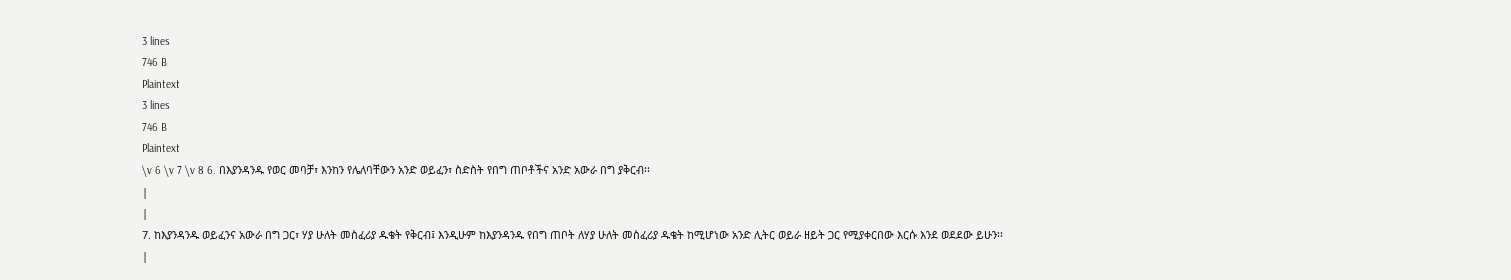3 lines
746 B
Plaintext
3 lines
746 B
Plaintext
\v 6 \v 7 \v 8 6. በእያንዳንዱ የወር መባቻ፣ እንከን የሌለባቸውን አንድ ወይፈን፣ ስድስት የበግ ጠቦቶችና አንድ አውራ በግ ያቅርብ፡፡
|
|
7. ከእያንዳንዱ ወይፈንና አውራ በግ ጋር፣ ሃያ ሁለት መስፈሪያ ዱቄት የቅርብ፤ እንዲሁም ከእያንዳንዱ የበግ ጠቦት ለሃያ ሁለት መስፈሪያ ዱቄት ከሚሆነው አንድ ሊትር ወይራ ዘይት ጋር የሚያቀርበው እርሱ እንደ ወደደው ይሁን፡፡
|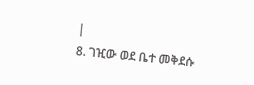|
8. ገዢው ወደ ቤተ መቅደሱ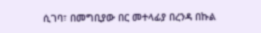ሲገባ፣ በመግቢያው በር መተላፊያ በረንዳ በኩል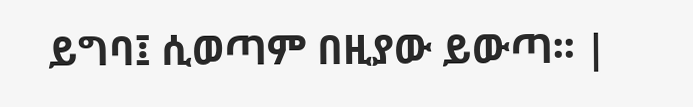ይግባ፤ ሲወጣም በዚያው ይውጣ፡፡ |